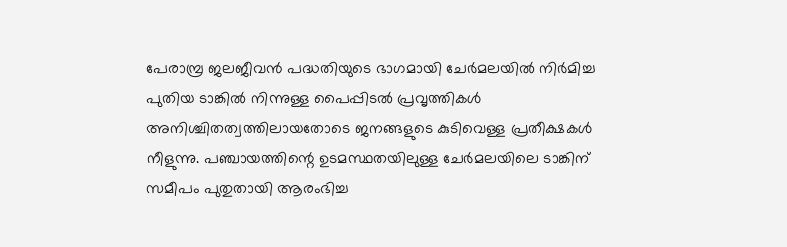പേരാമ്പ്ര ജലജീവൻ പദ്ധതിയുടെ ഭാഗമായി ചേർമലയിൽ നിർമിച്ച പുതിയ ടാങ്കിൽ നിന്നുള്ള പൈപ്പിടൽ പ്രവൃത്തികൾ അനിശ്ചിതത്വത്തിലായതോടെ ജനങ്ങളുടെ കുടിവെള്ള പ്രതീക്ഷകൾ നീളുന്നു. പഞ്ചായത്തിന്റെ ഉടമസ്ഥതയിലുള്ള ചേർമലയിലെ ടാങ്കിന് സമീപം പുതുതായി ആരംഭിച്ച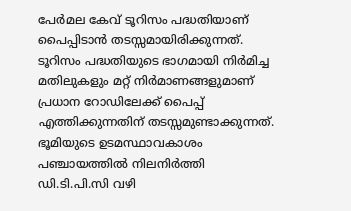പേർമല കേവ് ടൂറിസം പദ്ധതിയാണ് പൈപ്പിടാൻ തടസ്സമായിരിക്കുന്നത്. ടൂറിസം പദ്ധതിയുടെ ഭാഗമായി നിർമിച്ച മതിലുകളും മറ്റ് നിർമാണങ്ങളുമാണ് പ്രധാന റോഡിലേക്ക് പൈപ്പ് എത്തിക്കുന്നതിന് തടസ്സമുണ്ടാക്കുന്നത്.
ഭൂമിയുടെ ഉടമസ്ഥാവകാശം പഞ്ചായത്തിൽ നിലനിർത്തി ഡി.ടി.പി.സി വഴി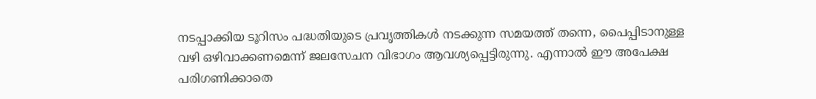നടപ്പാക്കിയ ടൂറിസം പദ്ധതിയുടെ പ്രവൃത്തികൾ നടക്കുന്ന സമയത്ത് തന്നെ, പൈപ്പിടാനുള്ള വഴി ഒഴിവാക്കണമെന്ന് ജലസേചന വിഭാഗം ആവശ്യപ്പെട്ടിരുന്നു. എന്നാൽ ഈ അപേക്ഷ പരിഗണിക്കാതെ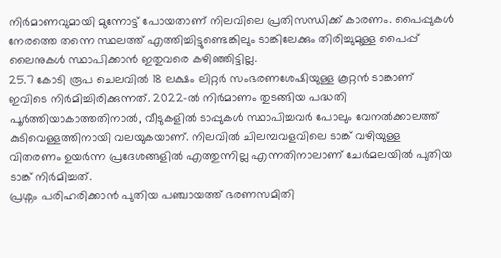നിർമാണവുമായി മുന്നോട്ട് പോയതാണ് നിലവിലെ പ്രതിസന്ധിക്ക് കാരണം. പൈപ്പുകൾ നേരത്തെ തന്നെ സ്ഥലത്ത് എത്തിച്ചിട്ടുണ്ടെങ്കിലും ടാങ്കിലേക്കും തിരിച്ചുമുള്ള പൈപ്പ് ലൈനുകൾ സ്ഥാപിക്കാൻ ഇതുവരെ കഴിഞ്ഞിട്ടില്ല.
25.7 കോടി രൂപ ചെലവിൽ 18 ലക്ഷം ലിറ്റർ സംഭരണശേഷിയുള്ള കൂറ്റൻ ടാങ്കാണ് ഇവിടെ നിർമിച്ചിരിക്കുന്നത്. 2022-ൽ നിർമാണം തുടങ്ങിയ പദ്ധതി പൂർത്തിയാകാത്തതിനാൽ, വീടുകളിൽ ടാപ്പുകൾ സ്ഥാപിച്ചവർ പോലും വേനൽക്കാലത്ത് കുടിവെള്ളത്തിനായി വലയുകയാണ്. നിലവിൽ ചിലമ്പവളവിലെ ടാങ്ക് വഴിയുള്ള വിതരണം ഉയർന്ന പ്രദേശങ്ങളിൽ എത്തുന്നില്ല എന്നതിനാലാണ് ചേർമലയിൽ പുതിയ ടാങ്ക് നിർമിച്ചത്.
പ്രശ്നം പരിഹരിക്കാൻ പുതിയ പഞ്ചായത്ത് ഭരണസമിതി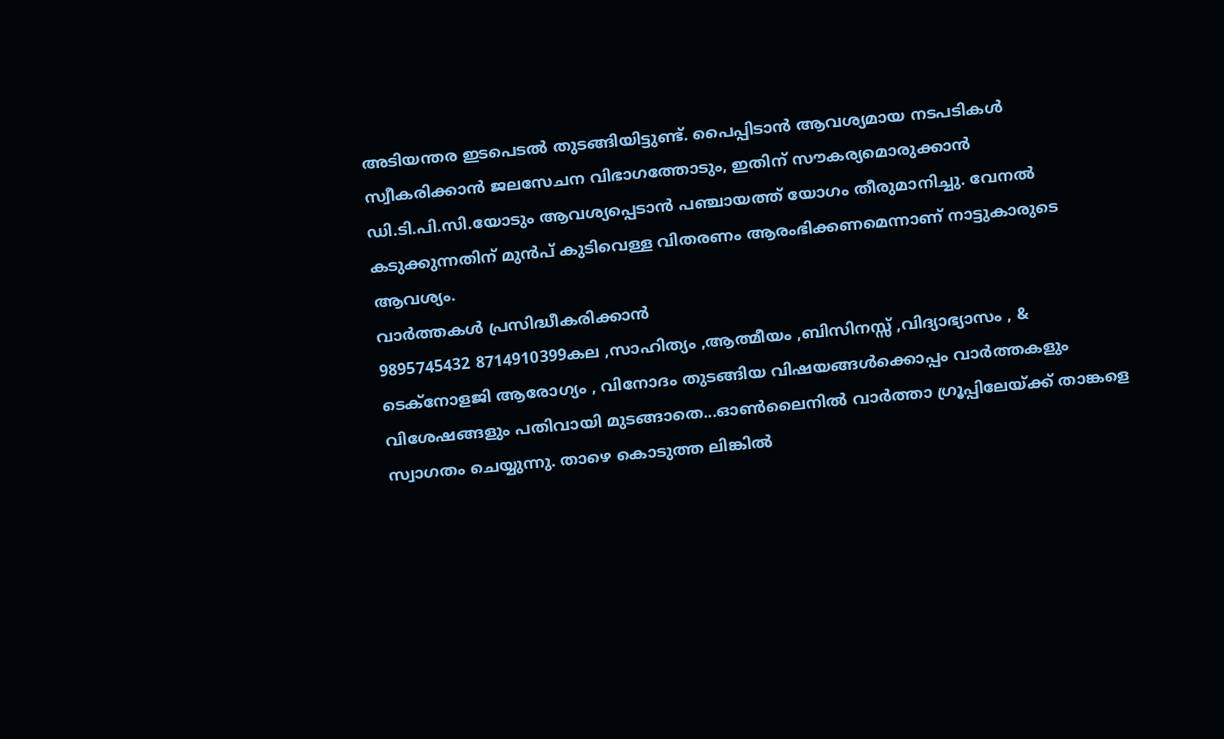അടിയന്തര ഇടപെടൽ തുടങ്ങിയിട്ടുണ്ട്. പൈപ്പിടാൻ ആവശ്യമായ നടപടികൾ സ്വീകരിക്കാൻ ജലസേചന വിഭാഗത്തോടും, ഇതിന് സൗകര്യമൊരുക്കാൻ ഡി.ടി.പി.സി.യോടും ആവശ്യപ്പെടാൻ പഞ്ചായത്ത് യോഗം തീരുമാനിച്ചു. വേനൽ കടുക്കുന്നതിന് മുൻപ് കുടിവെള്ള വിതരണം ആരംഭിക്കണമെന്നാണ് നാട്ടുകാരുടെ ആവശ്യം.
വാർത്തകൾ പ്രസിദ്ധീകരിക്കാൻ
9895745432 8714910399കല ,സാഹിത്യം ,ആത്മീയം ,ബിസിനസ്സ് ,വിദ്യാഭ്യാസം , & ടെക്നോളജി ആരോഗ്യം , വിനോദം തുടങ്ങിയ വിഷയങ്ങൾക്കൊപ്പം വാർത്തകളും വിശേഷങ്ങളും പതിവായി മുടങ്ങാതെ...ഓൺലൈനിൽ വാർത്താ ഗ്രൂപ്പിലേയ്ക്ക് താങ്കളെ സ്വാഗതം ചെയ്യുന്നു. താഴെ കൊടുത്ത ലിങ്കിൽ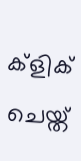ക്ളിക് ചെയ്ത്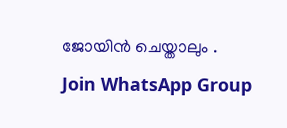ജോയിൻ ചെയ്താലും .
Join WhatsApp Group